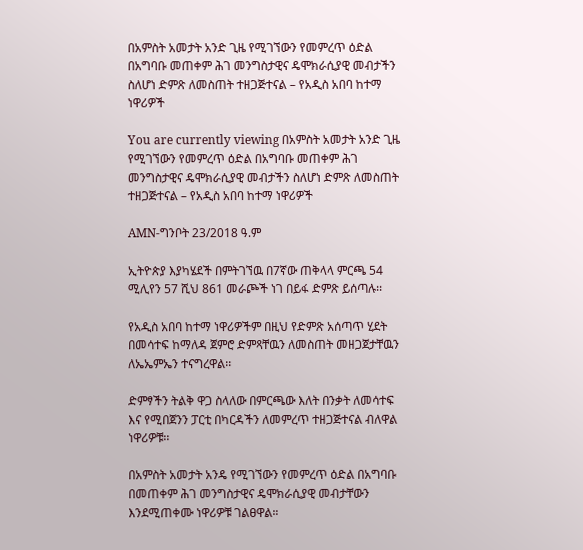በአምስት አመታት አንድ ጊዜ የሚገኘውን የመምረጥ ዕድል በአግባቡ መጠቀም ሕገ መንግስታዊና ዴሞክራሲያዊ መብታችን ስለሆነ ድምጽ ለመስጠት ተዘጋጅተናል – የአዲስ አበባ ከተማ ነዋሪዎች

You are currently viewing በአምስት አመታት አንድ ጊዜ የሚገኘውን የመምረጥ ዕድል በአግባቡ መጠቀም ሕገ መንግስታዊና ዴሞክራሲያዊ መብታችን ስለሆነ ድምጽ ለመስጠት ተዘጋጅተናል – የአዲስ አበባ ከተማ ነዋሪዎች

AMN-ግንቦት 23/2018 ዓ.ም

ኢትዮጵያ እያካሄደች በምትገኘዉ በ7ኛው ጠቅላላ ምርጫ 54 ሚሊየን 57 ሺህ 861 መራጮች ነገ በይፋ ድምጽ ይሰጣሉ፡፡

የአዲስ አበባ ከተማ ነዋሪዎችም በዚህ የድምጽ አሰጣጥ ሂደት በመሳተፍ ከማለዳ ጀምሮ ድምጻቸዉን ለመስጠት መዘጋጀታቸዉን ለኤኤምኤን ተናግረዋል፡፡

ድምፃችን ትልቅ ዋጋ ስላለው በምርጫው እለት በንቃት ለመሳተፍ እና የሚበጀንን ፓርቲ በካርዳችን ለመምረጥ ተዘጋጅተናል ብለዋል ነዋሪዎቹ፡፡

በአምስት አመታት አንዴ የሚገኘውን የመምረጥ ዕድል በአግባቡ በመጠቀም ሕገ መንግስታዊና ዴሞክራሲያዊ መብታቸውን እንደሚጠቀሙ ነዋሪዎቹ ገልፀዋል።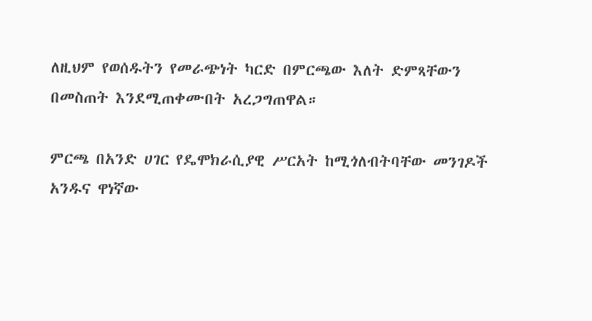ለዚህም የወሰዱትን የመራጭነት ካርድ በምርጫው እለት ድምጻቸውን በመስጠት እንደሚጠቀሙበት አረጋግጠዋል።

ምርጫ በአንድ ሀገር የዴሞክራሲያዊ ሥርአት ከሚጎለብትባቸው መንገዶች አንዱና ዋነኛው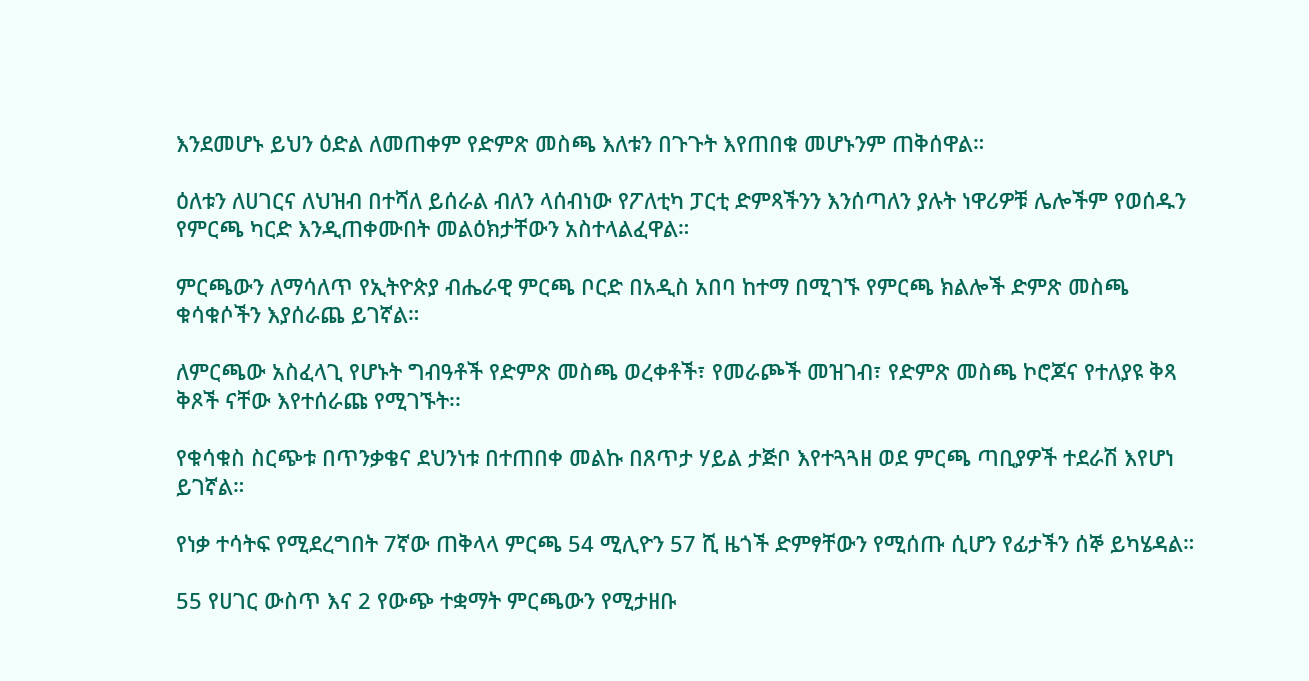እንደመሆኑ ይህን ዕድል ለመጠቀም የድምጽ መስጫ እለቱን በጉጉት እየጠበቁ መሆኑንም ጠቅሰዋል።

ዕለቱን ለሀገርና ለህዝብ በተሻለ ይሰራል ብለን ላሰብነው የፖለቲካ ፓርቲ ድምጻችንን እንሰጣለን ያሉት ነዋሪዎቹ ሌሎችም የወሰዱን የምርጫ ካርድ እንዲጠቀሙበት መልዕክታቸውን አስተላልፈዋል።

ምርጫውን ለማሳለጥ የኢትዮጵያ ብሔራዊ ምርጫ ቦርድ በአዲስ አበባ ከተማ በሚገኙ የምርጫ ክልሎች ድምጽ መስጫ ቁሳቁሶችን እያሰራጨ ይገኛል።

ለምርጫው አስፈላጊ የሆኑት ግብዓቶች የድምጽ መስጫ ወረቀቶች፣ የመራጮች መዝገብ፣ የድምጽ መስጫ ኮሮጆና የተለያዩ ቅጻ ቅጾች ናቸው እየተሰራጩ የሚገኙት፡፡

የቁሳቁስ ስርጭቱ በጥንቃቄና ደህንነቱ በተጠበቀ መልኩ በጸጥታ ሃይል ታጅቦ እየተጓጓዘ ወደ ምርጫ ጣቢያዎች ተደራሽ እየሆነ ይገኛል።

የነቃ ተሳትፍ የሚደረግበት 7ኛው ጠቅላላ ምርጫ 54 ሚሊዮን 57 ሺ ዜጎች ድምፃቸውን የሚሰጡ ሲሆን የፊታችን ሰኞ ይካሄዳል።

55 የሀገር ውስጥ እና 2 የውጭ ተቋማት ምርጫውን የሚታዘቡ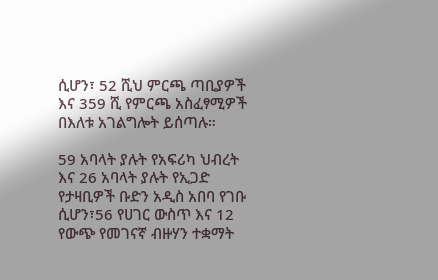ሲሆን፣ 52 ሺህ ምርጫ ጣቢያዎች እና 359 ሺ የምርጫ አስፈፃሚዎች በእለቱ አገልግሎት ይሰጣሉ።

59 አባላት ያሉት የአፍሪካ ህብረት እና 26 አባላት ያሉት የኢጋድ የታዛቢዎች ቡድን አዲስ አበባ የገቡ ሲሆን፣56 የሀገር ውስጥ እና 12 የውጭ የመገናኛ ብዙሃን ተቋማት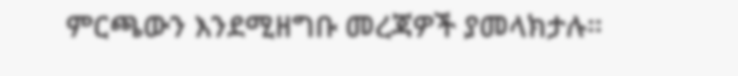ምርጫውን እንደሚዘግቡ መረጃዎች ያመላክታሉ።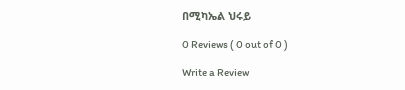በሚካኤል ህሩይ

0 Reviews ( 0 out of 0 )

Write a Review